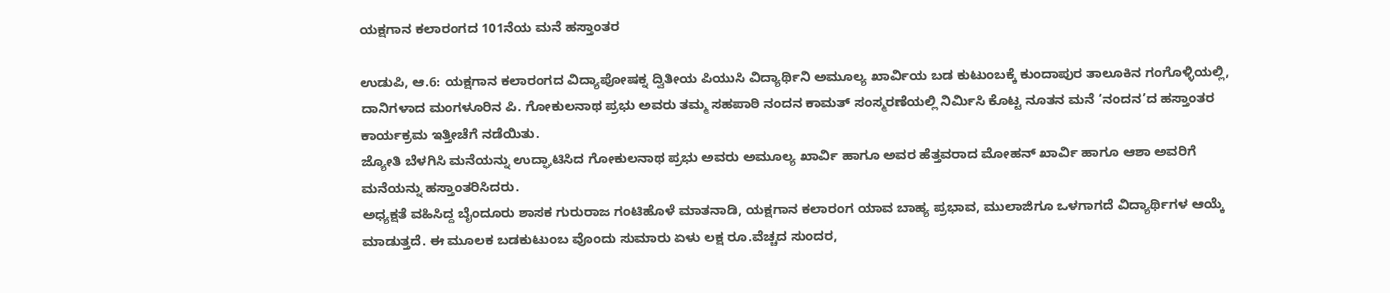ಯಕ್ಷಗಾನ ಕಲಾರಂಗದ 101ನೆಯ ಮನೆ ಹಸ್ತಾಂತರ

ಉಡುಪಿ, ಆ.6: ಯಕ್ಷಗಾನ ಕಲಾರಂಗದ ವಿದ್ಯಾಪೋಷಕ್ನ ದ್ವಿತೀಯ ಪಿಯುಸಿ ವಿದ್ಯಾರ್ಥಿನಿ ಅಮೂಲ್ಯ ಖಾರ್ವಿಯ ಬಡ ಕುಟುಂಬಕ್ಕೆ ಕುಂದಾಪುರ ತಾಲೂಕಿನ ಗಂಗೊಳ್ಳಿಯಲ್ಲಿ, ದಾನಿಗಳಾದ ಮಂಗಳೂರಿನ ಪಿ. ಗೋಕುಲನಾಥ ಪ್ರಭು ಅವರು ತಮ್ಮ ಸಹಪಾಠಿ ನಂದನ ಕಾಮತ್ ಸಂಸ್ಮರಣೆಯಲ್ಲಿ ನಿರ್ಮಿಸಿ ಕೊಟ್ಟ ನೂತನ ಮನೆ ‘ನಂದನ’ದ ಹಸ್ತಾಂತರ ಕಾರ್ಯಕ್ರಮ ಇತ್ತೀಚೆಗೆ ನಡೆಯಿತು.
ಜ್ಯೋತಿ ಬೆಳಗಿಸಿ ಮನೆಯನ್ನು ಉದ್ಘಾಟಿಸಿದ ಗೋಕುಲನಾಥ ಪ್ರಭು ಅವರು ಅಮೂಲ್ಯ ಖಾರ್ವಿ ಹಾಗೂ ಅವರ ಹೆತ್ತವರಾದ ಮೋಹನ್ ಖಾರ್ವಿ ಹಾಗೂ ಆಶಾ ಅವರಿಗೆ ಮನೆಯನ್ನು ಹಸ್ತಾಂತರಿಸಿದರು.
ಅಧ್ಯಕ್ಷತೆ ವಹಿಸಿದ್ದ ಬೈಂದೂರು ಶಾಸಕ ಗುರುರಾಜ ಗಂಟಿಹೊಳೆ ಮಾತನಾಡಿ, ಯಕ್ಷಗಾನ ಕಲಾರಂಗ ಯಾವ ಬಾಹ್ಯ ಪ್ರಭಾವ, ಮುಲಾಜಿಗೂ ಒಳಗಾಗದೆ ವಿದ್ಯಾರ್ಥಿಗಳ ಆಯ್ಕೆ ಮಾಡುತ್ತದೆ. ಈ ಮೂಲಕ ಬಡಕುಟುಂಬ ವೊಂದು ಸುಮಾರು ಏಳು ಲಕ್ಷ ರೂ.ವೆಚ್ಚದ ಸುಂದರ,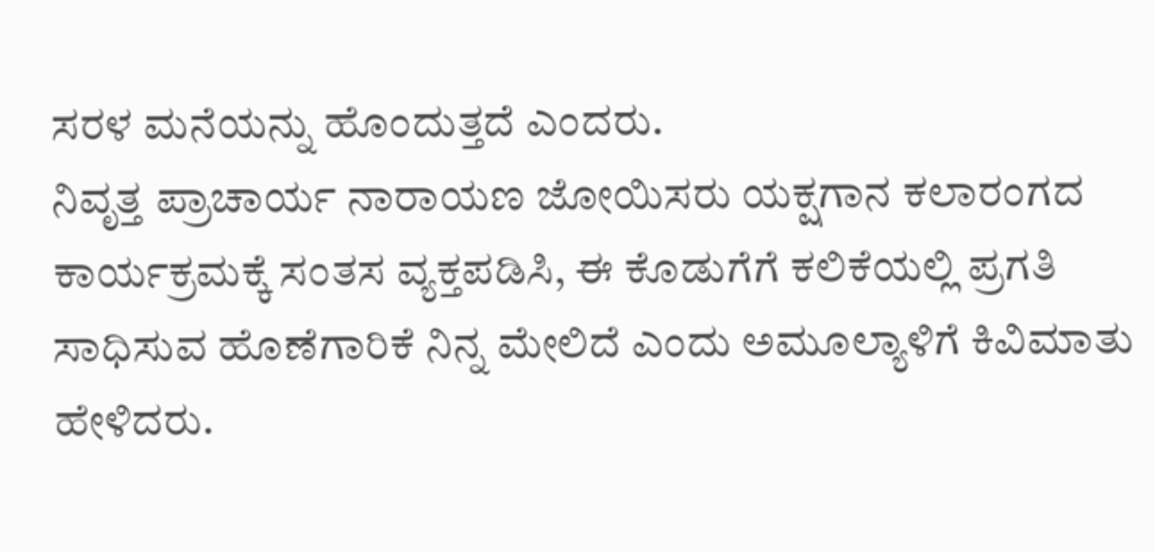ಸರಳ ಮನೆಯನ್ನು ಹೊಂದುತ್ತದೆ ಎಂದರು.
ನಿವೃತ್ತ ಪ್ರಾಚಾರ್ಯ ನಾರಾಯಣ ಜೋಯಿಸರು ಯಕ್ಷಗಾನ ಕಲಾರಂಗದ ಕಾರ್ಯಕ್ರಮಕ್ಕೆ ಸಂತಸ ವ್ಯಕ್ತಪಡಿಸಿ, ಈ ಕೊಡುಗೆಗೆ ಕಲಿಕೆಯಲ್ಲಿ ಪ್ರಗತಿ ಸಾಧಿಸುವ ಹೊಣೆಗಾರಿಕೆ ನಿನ್ನ ಮೇಲಿದೆ ಎಂದು ಅಮೂಲ್ಯಾಳಿಗೆ ಕಿವಿಮಾತು ಹೇಳಿದರು.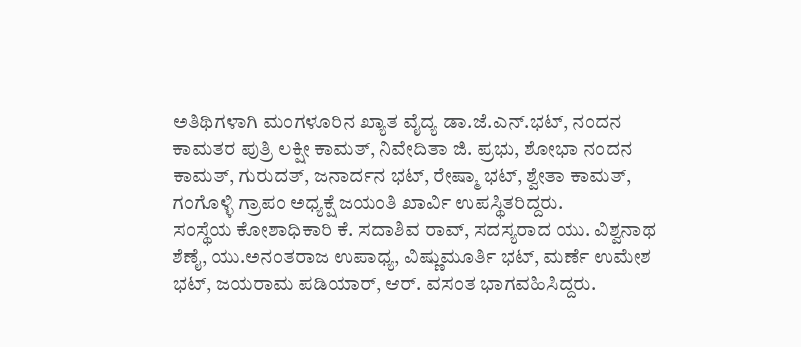ಅತಿಥಿಗಳಾಗಿ ಮಂಗಳೂರಿನ ಖ್ಯಾತ ವೈದ್ಯ ಡಾ.ಜೆ.ಎನ್.ಭಟ್, ನಂದನ ಕಾಮತರ ಪುತ್ರಿ ಲಕ್ಷೀ ಕಾಮತ್, ನಿವೇದಿತಾ ಜಿ. ಪ್ರಭು, ಶೋಭಾ ನಂದನ ಕಾಮತ್, ಗುರುದತ್, ಜನಾರ್ದನ ಭಟ್, ರೇಷ್ಮಾ ಭಟ್, ಶ್ವೇತಾ ಕಾಮತ್, ಗಂಗೊಳ್ಳಿ ಗ್ರಾಪಂ ಅಧ್ಯಕ್ಷೆ ಜಯಂತಿ ಖಾರ್ವಿ ಉಪಸ್ಥಿತರಿದ್ದರು.
ಸಂಸ್ಥೆಯ ಕೋಶಾಧಿಕಾರಿ ಕೆ. ಸದಾಶಿವ ರಾವ್, ಸದಸ್ಯರಾದ ಯು. ವಿಶ್ವನಾಥ ಶೆಣೈ, ಯು.ಅನಂತರಾಜ ಉಪಾಧ್ಯ, ವಿಷ್ಣುಮೂರ್ತಿ ಭಟ್, ಮರ್ಣೆ ಉಮೇಶ ಭಟ್, ಜಯರಾಮ ಪಡಿಯಾರ್, ಆರ್. ವಸಂತ ಭಾಗವಹಿಸಿದ್ದರು.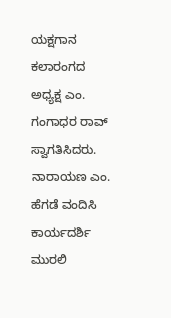ಯಕ್ಷಗಾನ ಕಲಾರಂಗದ ಅಧ್ಯಕ್ಷ ಎಂ. ಗಂಗಾಧರ ರಾವ್ ಸ್ವಾಗತಿಸಿದರು. ನಾರಾಯಣ ಎಂ. ಹೆಗಡೆ ವಂದಿಸಿ ಕಾರ್ಯದರ್ಶಿ ಮುರಲಿ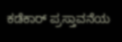ಕಡೆಕಾರ್ ಪ್ರಸ್ತಾವನೆಯ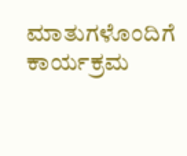ಮಾತುಗಳೊಂದಿಗೆ ಕಾರ್ಯಕ್ರಮ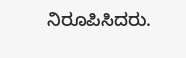ನಿರೂಪಿಸಿದರು.